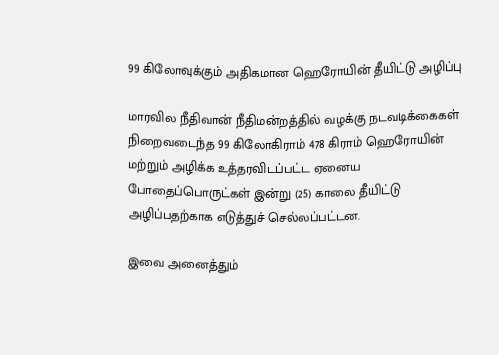99 கிலோவுக்கும் அதிகமான ஹெரோயின் தீயிட்டு அழிப்பு

மாரவில நீதிவான் நீதிமன்றத்தில் வழக்கு நடவடிக்கைகள் நிறைவடைந்த 99 கிலோகிராம் 478 கிராம் ஹெரோயின் மற்றும் அழிக்க உத்தரவிடப்பட்ட ஏனைய போதைப்பொருட்கள் இன்று (25) காலை தீயிட்டு அழிப்பதற்காக எடுத்துச் செல்லப்பட்டன.

இவை அனைத்தும்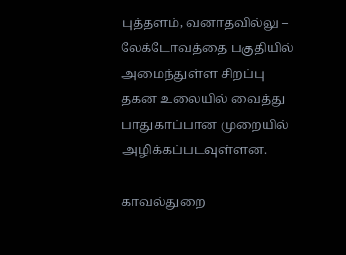புத்தளம், வனாதவில்லு – லேக்டோவத்தை பகுதியில் அமைந்துள்ள சிறப்பு தகன உலையில் வைத்து பாதுகாப்பான முறையில் அழிக்கப்படவுள்ளன.

காவல்துறை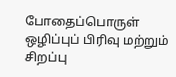போதைப்பொருள் ஒழிப்புப் பிரிவு மற்றும் சிறப்பு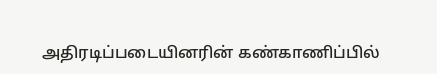அதிரடிப்படையினரின் கண்காணிப்பில்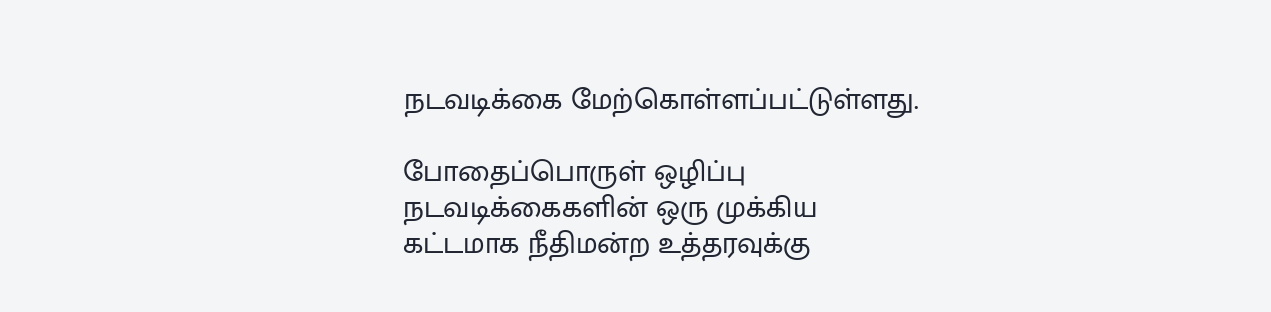நடவடிக்கை மேற்கொள்ளப்பட்டுள்ளது.

போதைப்பொருள் ஒழிப்பு நடவடிக்கைகளின் ஒரு முக்கிய கட்டமாக நீதிமன்ற உத்தரவுக்கு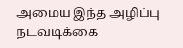அமைய இந்த அழிப்பு நடவடிக்கை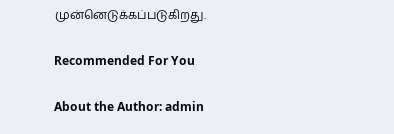முன்னெடுக்கப்படுகிறது.

Recommended For You

About the Author: admin